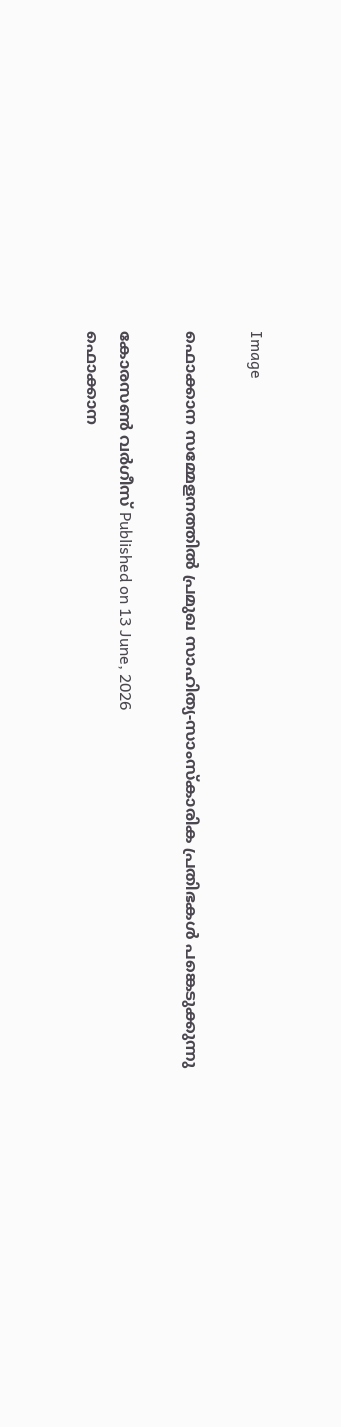Image

ഫൊക്കാന സമ്മേളനത്തില്‍ പ്രമുഖ സാഹിത്യ-സാംസ്‌കാരിക പ്രതിഭകള്‍ പങ്കെടുക്കുന്നു

കോരസണ്‍ വര്‍ഗീസ് Published on 13 June, 2026
ഫൊക്കാന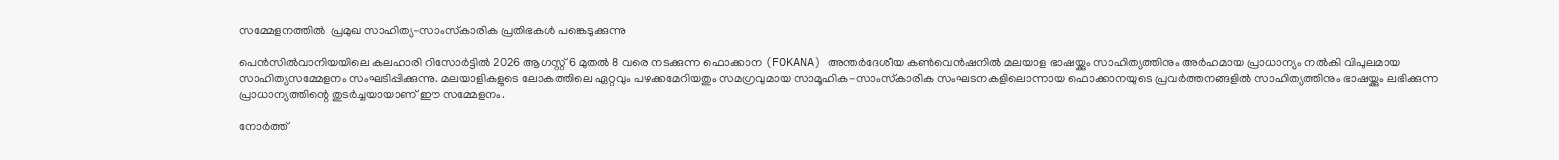സമ്മേളനത്തില്‍  പ്രമുഖ സാഹിത്യ-സാംസ്‌കാരിക പ്രതിഭകള്‍ പങ്കെടുക്കുന്നു

പെന്‍സില്‍വാനിയയിലെ കലഹാരി റിസോര്‍ട്ടില്‍ 2026 ആഗസ്റ്റ് 6 മുതല്‍ 8 വരെ നടക്കുന്ന ഫൊക്കാന (FOKANA) അന്തര്‍ദേശീയ കണ്‍വെന്‍ഷനില്‍ മലയാള ഭാഷയ്ക്കും സാഹിത്യത്തിനും അര്‍ഹമായ പ്രാധാന്യം നല്‍കി വിപുലമായ സാഹിത്യസമ്മേളനം സംഘടിപ്പിക്കുന്നു. മലയാളികളുടെ ലോകത്തിലെ ഏറ്റവും പഴക്കമേറിയതും സമഗ്രവുമായ സാമൂഹിക-സാംസ്‌കാരിക സംഘടനകളിലൊന്നായ ഫൊക്കാനയുടെ പ്രവര്‍ത്തനങ്ങളില്‍ സാഹിത്യത്തിനും ഭാഷയ്ക്കും ലഭിക്കുന്ന പ്രാധാന്യത്തിന്റെ തുടര്‍ച്ചയായാണ് ഈ സമ്മേളനം.

നോര്‍ത്ത്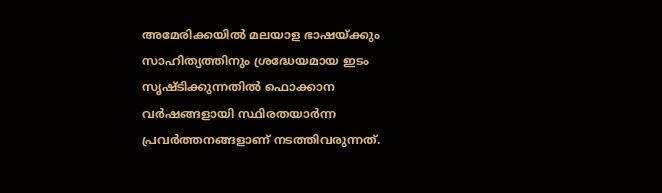അമേരിക്കയില്‍ മലയാള ഭാഷയ്ക്കും സാഹിത്യത്തിനും ശ്രദ്ധേയമായ ഇടം സൃഷ്ടിക്കുന്നതില്‍ ഫൊക്കാന വര്‍ഷങ്ങളായി സ്ഥിരതയാര്‍ന്ന പ്രവര്‍ത്തനങ്ങളാണ് നടത്തിവരുന്നത്.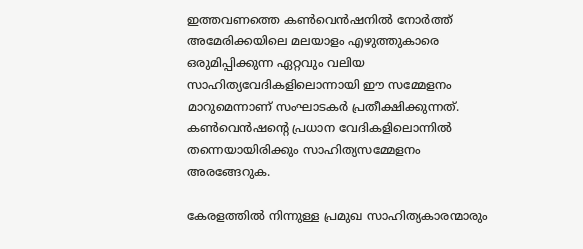ഇത്തവണത്തെ കണ്‍വെന്‍ഷനില്‍ നോര്‍ത്ത് അമേരിക്കയിലെ മലയാളം എഴുത്തുകാരെ ഒരുമിപ്പിക്കുന്ന ഏറ്റവും വലിയ സാഹിത്യവേദികളിലൊന്നായി ഈ സമ്മേളനം മാറുമെന്നാണ് സംഘാടകര്‍ പ്രതീക്ഷിക്കുന്നത്. കണ്‍വെന്‍ഷന്റെ പ്രധാന വേദികളിലൊന്നില്‍ തന്നെയായിരിക്കും സാഹിത്യസമ്മേളനം അരങ്ങേറുക.

കേരളത്തില്‍ നിന്നുള്ള പ്രമുഖ സാഹിത്യകാരന്മാരും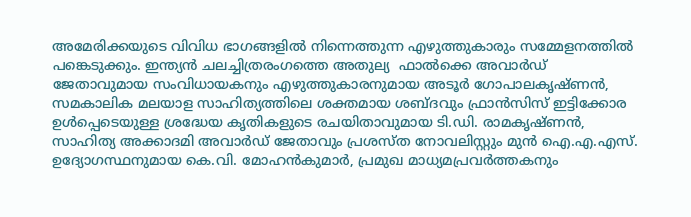അമേരിക്കയുടെ വിവിധ ഭാഗങ്ങളില്‍ നിന്നെത്തുന്ന എഴുത്തുകാരും സമ്മേളനത്തില്‍ പങ്കെടുക്കും. ഇന്ത്യന്‍ ചലച്ചിത്രരംഗത്തെ അതുല്യ  ഫാൽക്കെ അവാർഡ് ജേതാവുമായ സംവിധായകനും എഴുത്തുകാരനുമായ അടൂര്‍ ഗോപാലകൃഷ്ണന്‍, സമകാലിക മലയാള സാഹിത്യത്തിലെ ശക്തമായ ശബ്ദവും ഫ്രാന്‍സിസ് ഇട്ടിക്കോര ഉള്‍പ്പെടെയുള്ള ശ്രദ്ധേയ കൃതികളുടെ രചയിതാവുമായ ടി.ഡി. രാമകൃഷ്ണന്‍, സാഹിത്യ അക്കാദമി അവാര്‍ഡ് ജേതാവും പ്രശസ്ത നോവലിസ്റ്റും മുന്‍ ഐ.എ.എസ്. ഉദ്യോഗസ്ഥനുമായ കെ.വി. മോഹന്‍കുമാര്‍, പ്രമുഖ മാധ്യമപ്രവര്‍ത്തകനും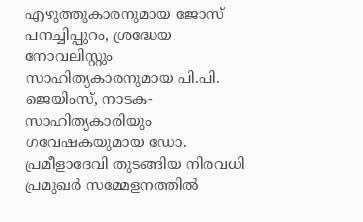എഴുത്തുകാരനുമായ ജോസ് പനച്ചിപ്പുറം, ശ്രദ്ധേയ നോവലിസ്റ്റും സാഹിത്യകാരനുമായ പി.പി. ജെയിംസ്, നാടക- സാഹിത്യകാരിയും ഗവേഷകയുമായ ഡോ. പ്രമീളാദേവി തുടങ്ങിയ നിരവധി പ്രമുഖര്‍ സമ്മേളനത്തില്‍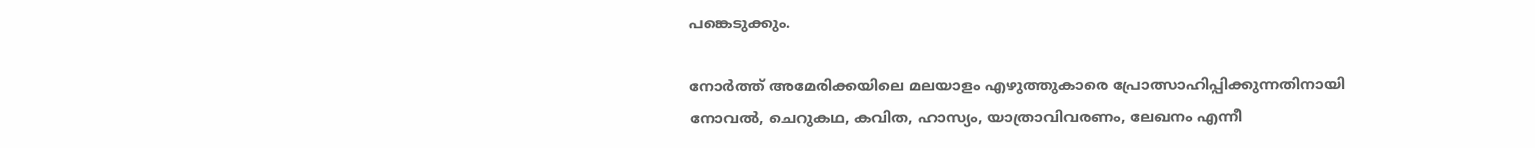പങ്കെടുക്കും.

നോര്‍ത്ത് അമേരിക്കയിലെ മലയാളം എഴുത്തുകാരെ പ്രോത്സാഹിപ്പിക്കുന്നതിനായി നോവല്‍, ചെറുകഥ, കവിത, ഹാസ്യം, യാത്രാവിവരണം, ലേഖനം എന്നീ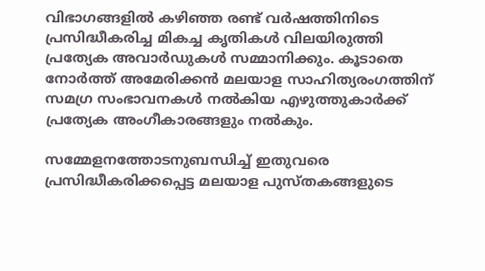വിഭാഗങ്ങളില്‍ കഴിഞ്ഞ രണ്ട് വര്‍ഷത്തിനിടെ പ്രസിദ്ധീകരിച്ച മികച്ച കൃതികള്‍ വിലയിരുത്തി പ്രത്യേക അവാര്‍ഡുകള്‍ സമ്മാനിക്കും. കൂടാതെ നോര്‍ത്ത് അമേരിക്കന്‍ മലയാള സാഹിത്യരംഗത്തിന് സമഗ്ര സംഭാവനകള്‍ നല്‍കിയ എഴുത്തുകാര്‍ക്ക് പ്രത്യേക അംഗീകാരങ്ങളും നല്‍കും.

സമ്മേളനത്തോടനുബന്ധിച്ച് ഇതുവരെ പ്രസിദ്ധീകരിക്കപ്പെട്ട മലയാള പുസ്തകങ്ങളുടെ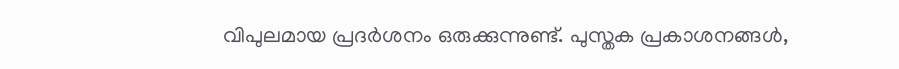വിപുലമായ പ്രദര്‍ശനം ഒരുക്കുന്നുണ്ട്. പുസ്തക പ്രകാശനങ്ങള്‍,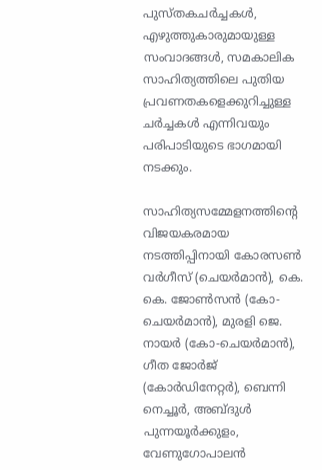പുസ്തകചര്‍ച്ചകള്‍, എഴുത്തുകാരുമായുള്ള സംവാദങ്ങള്‍, സമകാലിക സാഹിത്യത്തിലെ പുതിയ പ്രവണതകളെക്കുറിച്ചുള്ള ചര്‍ച്ചകള്‍ എന്നിവയും പരിപാടിയുടെ ഭാഗമായി നടക്കും.

സാഹിത്യസമ്മേളനത്തിന്റെ വിജയകരമായ നടത്തിപ്പിനായി കോരസണ്‍ വര്‍ഗീസ് (ചെയര്‍മാന്‍), കെ. കെ. ജോണ്‍സന്‍ (കോ-ചെയര്‍മാന്‍), മുരളി ജെ. നായര്‍ (കോ-ചെയര്‍മാന്‍), ഗീത ജോര്‍ജ് (കോര്‍ഡിനേറ്റര്‍), ബെന്നി നെച്ചൂര്‍, അബ്ദുള്‍ പുന്നയൂര്‍ക്കുളം, വേണുഗോപാലന്‍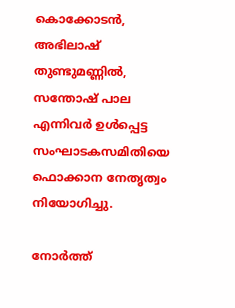കൊക്കോടന്‍, അഭിലാഷ് തുണ്ടുമണ്ണില്‍, സന്തോഷ് പാല എന്നിവര്‍ ഉള്‍പ്പെട്ട സംഘാടകസമിതിയെ ഫൊക്കാന നേതൃത്വം നിയോഗിച്ചു.

നോര്‍ത്ത്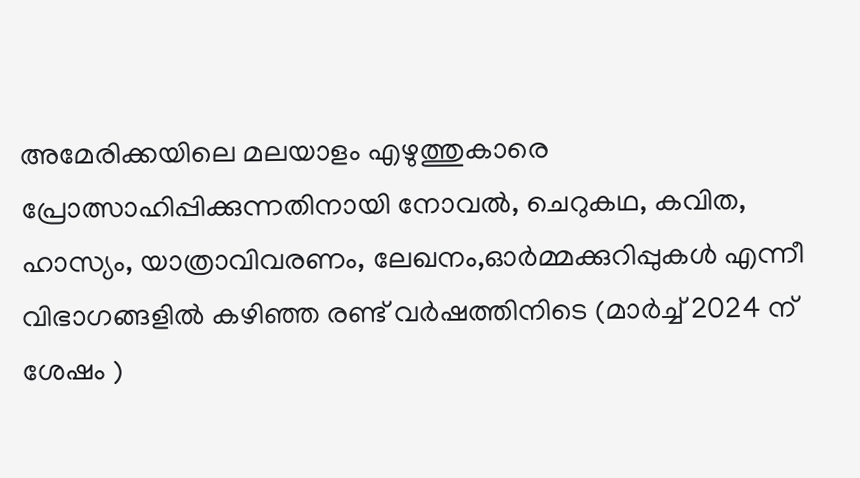അമേരിക്കയിലെ മലയാളം എഴുത്തുകാരെ പ്രോത്സാഹിപ്പിക്കുന്നതിനായി നോവല്‍, ചെറുകഥ, കവിത, ഹാസ്യം, യാത്രാവിവരണം, ലേഖനം,ഓര്‍മ്മക്കുറിപ്പുകള്‍ എന്നീ വിഭാഗങ്ങളില്‍ കഴിഞ്ഞ രണ്ട് വര്‍ഷത്തിനിടെ (മാര്‍ച്ച് 2024 ന് ശേഷം )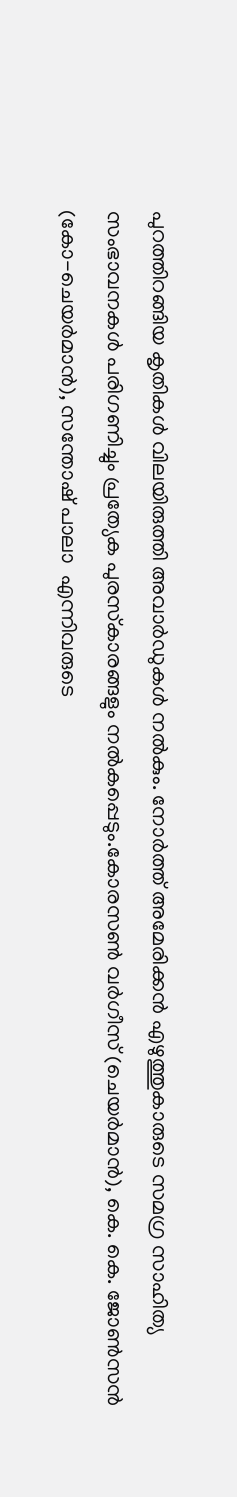പുറത്തിറങ്ങിയ കൃതികള്‍ വിലയിരുത്തി അവാര്‍ഡുകള്‍ നല്‍കും. നോര്‍ത്ത് അമേരിക്കന്‍ എഴുത്തുകാരുടെ സമഗ്ര സാഹിത്യ സംഭാവനകള്‍ പരിഗണിച്ചും പ്രത്യേക പുരസ്‌കാരങ്ങളും നല്‍കപ്പെടും.കോരസണ്‍ വര്‍ഗീസ് (ചെയര്‍മാന്‍), കെ. കെ. ജോണ്‍സന്‍ (കോ-ചെയര്‍മാന്‍), സന്തോഷ് പാലാ  എന്നിവരുടെ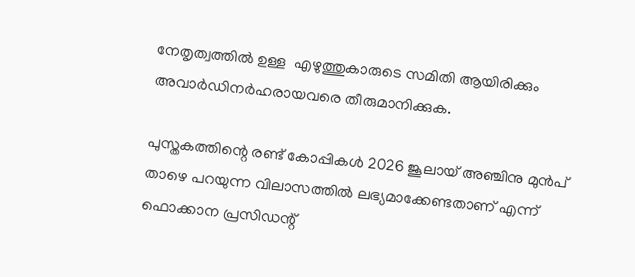നേതൃത്വത്തില്‍ ഉള്ള  എഴുത്തുകാരുടെ സമിതി ആയിരിക്കും അവാര്‍ഡിനര്‍ഹരായവരെ തീരുമാനിക്കുക.

പുസ്തകത്തിന്റെ രണ്ട് കോപ്പികള്‍ 2026 ജൂലായ് അഞ്ചിനു മുന്‍പ് താഴെ പറയുന്ന വിലാസത്തില്‍ ലഭ്യമാക്കേണ്ടതാണ് എന്ന് ഫൊക്കാന പ്രസിഡന്റ്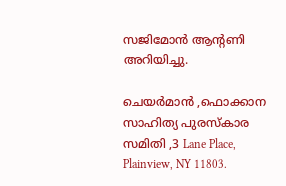സജിമോന്‍ ആന്റണി അറിയിച്ചു.

ചെയര്‍മാന്‍ ,ഫൊക്കാന സാഹിത്യ പുരസ്‌കാര സമിതി ,3 Lane Place, Plainview, NY 11803.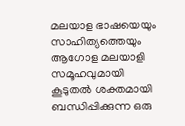മലയാള ഭാഷയെയും സാഹിത്യത്തെയും ആഗോള മലയാളി സമൂഹവുമായി കൂടുതല്‍ ശക്തമായി ബന്ധിപ്പിക്കുന്ന ഒരു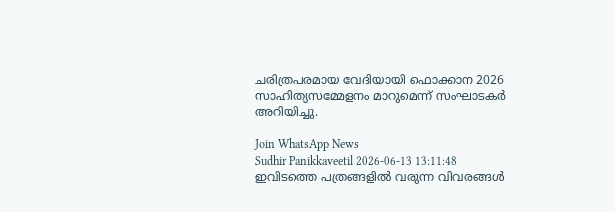ചരിത്രപരമായ വേദിയായി ഫൊക്കാന 2026 സാഹിത്യസമ്മേളനം മാറുമെന്ന് സംഘാടകര്‍ അറിയിച്ചു.

Join WhatsApp News
Sudhir Panikkaveetil 2026-06-13 13:11:48
ഇവിടത്തെ പത്രങ്ങളിൽ വരുന്ന വിവരങ്ങൾ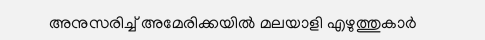അനുസരിച്ച് അമേരിക്കയിൽ മലയാളി എഴുത്തുകാർ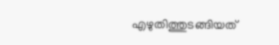എഴുതിത്തുടങ്ങിയത്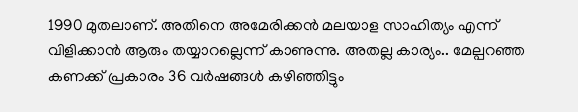1990 മുതലാണ്. അതിനെ അമേരിക്കൻ മലയാള സാഹിത്യം എന്ന് വിളിക്കാൻ ആരും തയ്യാറല്ലെന്ന് കാണുന്നു. അതല്ല കാര്യം.. മേല്പറഞ്ഞ കണക്ക് പ്രകാരം 36 വർഷങ്ങൾ കഴിഞ്ഞിട്ടും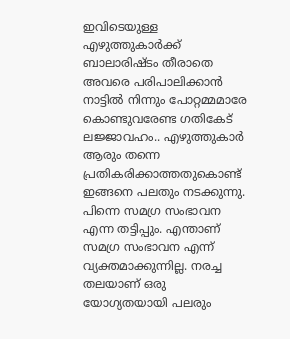ഇവിടെയുള്ള എഴുത്തുകാർക്ക് ബാലാരിഷ്ടം തീരാതെ അവരെ പരിപാലിക്കാൻ നാട്ടിൽ നിന്നും പോറ്റമ്മമാരേ കൊണ്ടുവരേണ്ട ഗതികേട് ലജ്ജാവഹം.. എഴുത്തുകാർ ആരും തന്നെ പ്രതികരിക്കാത്തതുകൊണ്ട് ഇങ്ങനെ പലതും നടക്കുന്നു. പിന്നെ സമഗ്ര സംഭാവന എന്ന തട്ടിപ്പും. എന്താണ് സമഗ്ര സംഭാവന എന്ന് വ്യക്തമാക്കുന്നില്ല. നരച്ച തലയാണ് ഒരു യോഗ്യതയായി പലരും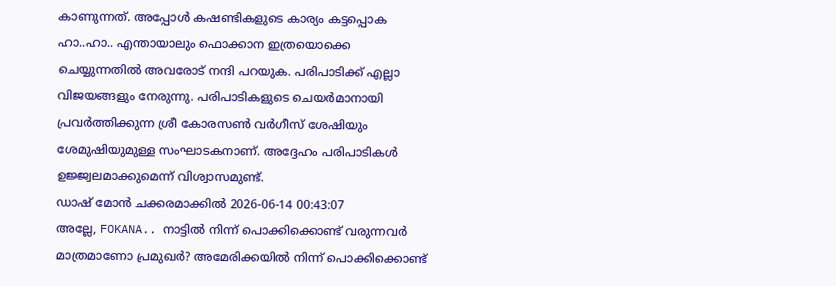കാണുന്നത്. അപ്പോൾ കഷണ്ടികളുടെ കാര്യം കട്ടപ്പൊക ഹാ..ഹാ.. എന്തായാലും ഫൊക്കാന ഇത്രയൊക്കെ ചെയ്യുന്നതിൽ അവരോട് നന്ദി പറയുക. പരിപാടിക്ക് എല്ലാ വിജയങ്ങളും നേരുന്നു. പരിപാടികളുടെ ചെയർമാനായി പ്രവർത്തിക്കുന്ന ശ്രീ കോരസൺ വർഗീസ് ശേഷിയും ശേമുഷിയുമുള്ള സംഘാടകനാണ്. അദ്ദേഹം പരിപാടികൾ ഉജ്ജ്വലമാക്കുമെന്ന് വിശ്വാസമുണ്ട്.
ഡാഷ് മോൻ ചക്കരമാക്കിൽ 2026-06-14 00:43:07
അല്ലേ, FOKANA.. നാട്ടിൽ നിന്ന് പൊക്കിക്കൊണ്ട് വരുന്നവർ മാത്രമാണോ പ്രമുഖർ? അമേരിക്കയിൽ നിന്ന് പൊക്കിക്കൊണ്ട്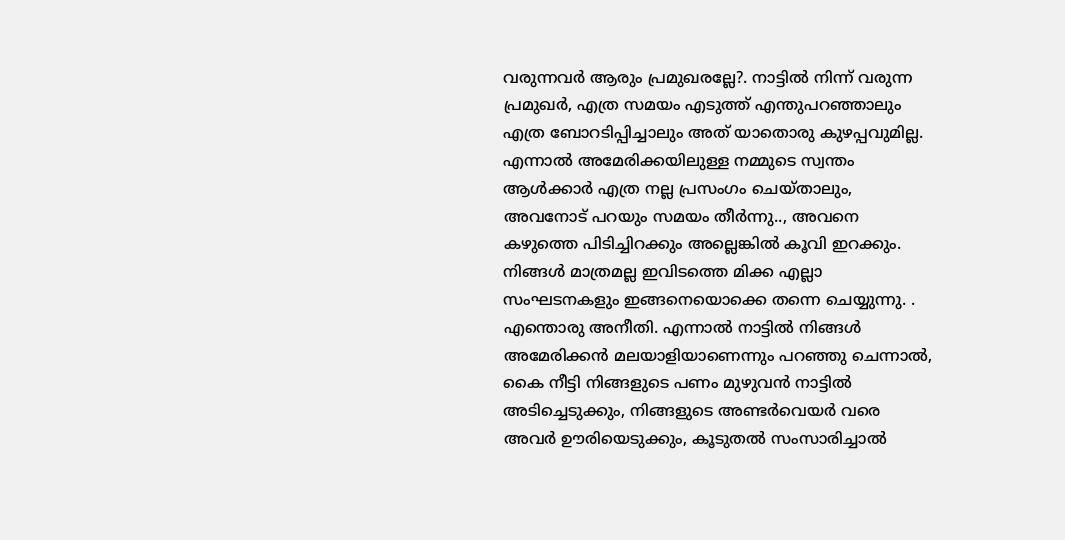വരുന്നവർ ആരും പ്രമുഖരല്ലേ?. നാട്ടിൽ നിന്ന് വരുന്ന പ്രമുഖർ, എത്ര സമയം എടുത്ത് എന്തുപറഞ്ഞാലും എത്ര ബോറടിപ്പിച്ചാലും അത് യാതൊരു കുഴപ്പവുമില്ല. എന്നാൽ അമേരിക്കയിലുള്ള നമ്മുടെ സ്വന്തം ആൾക്കാർ എത്ര നല്ല പ്രസംഗം ചെയ്താലും, അവനോട് പറയും സമയം തീർന്നു.., അവനെ കഴുത്തെ പിടിച്ചിറക്കും അല്ലെങ്കിൽ കൂവി ഇറക്കും. നിങ്ങൾ മാത്രമല്ല ഇവിടത്തെ മിക്ക എല്ലാ സംഘടനകളും ഇങ്ങനെയൊക്കെ തന്നെ ചെയ്യുന്നു. . എന്തൊരു അനീതി. എന്നാൽ നാട്ടിൽ നിങ്ങൾ അമേരിക്കൻ മലയാളിയാണെന്നും പറഞ്ഞു ചെന്നാൽ, കൈ നീട്ടി നിങ്ങളുടെ പണം മുഴുവൻ നാട്ടിൽ അടിച്ചെടുക്കും, നിങ്ങളുടെ അണ്ടർവെയർ വരെ അവർ ഊരിയെടുക്കും, കൂടുതൽ സംസാരിച്ചാൽ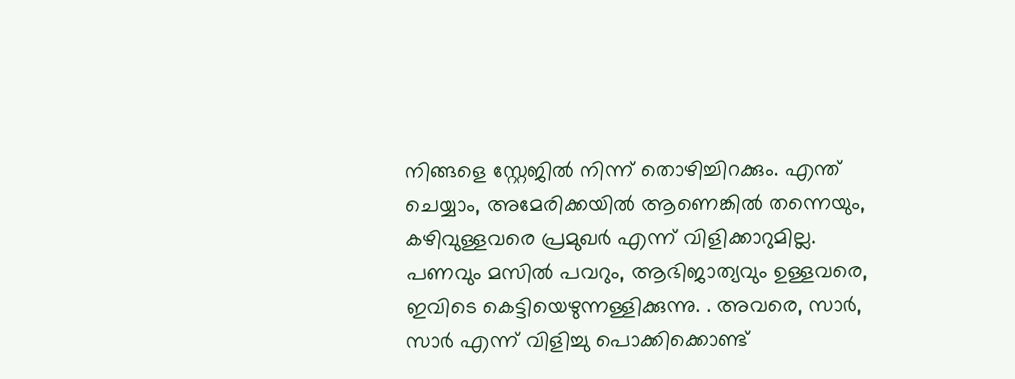നിങ്ങളെ സ്റ്റേജിൽ നിന്ന് തൊഴിച്ചിറക്കും. എന്ത് ചെയ്യാം, അമേരിക്കയിൽ ആണെങ്കിൽ തന്നെയും, കഴിവുള്ളവരെ പ്രമുഖർ എന്ന് വിളിക്കാറുമില്ല. പണവും മസിൽ പവറും, ആഭിജാത്യവും ഉള്ളവരെ, ഇവിടെ കെട്ടിയെഴുന്നള്ളിക്കുന്നു. . അവരെ, സാർ, സാർ എന്ന് വിളിച്ചു പൊക്കിക്കൊണ്ട്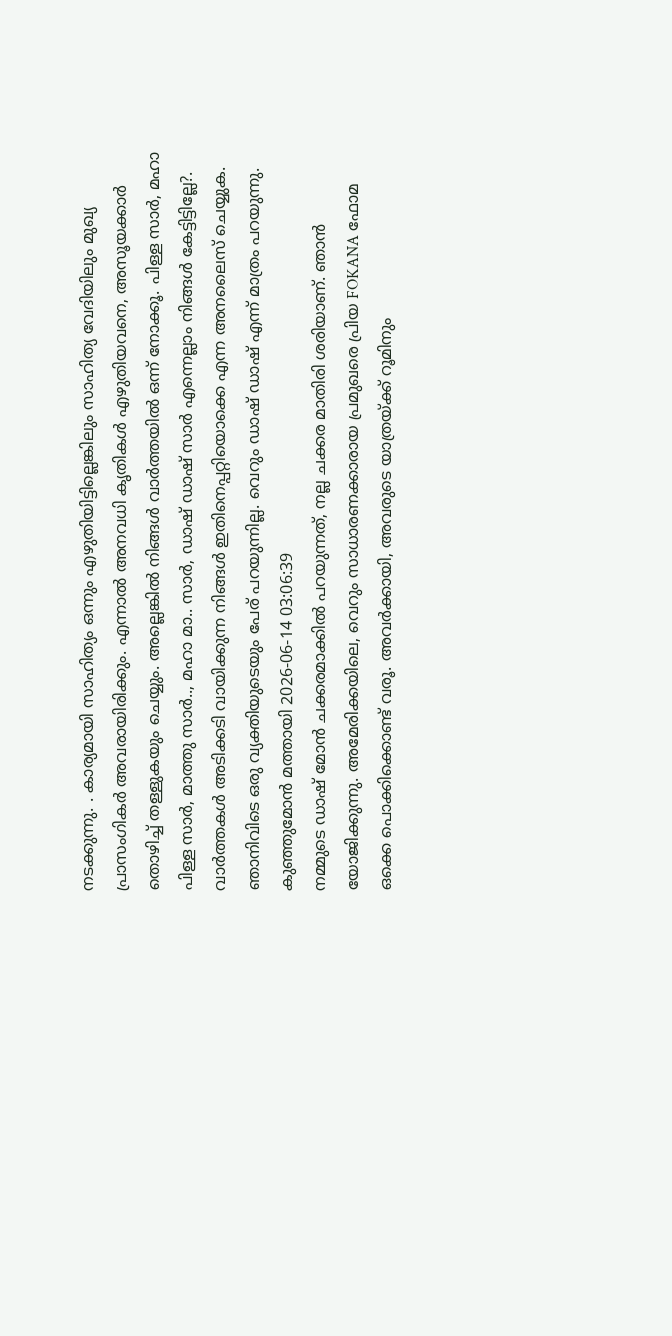നടക്കുന്നു. . കാര്യമായി സാഹിത്യം ഒന്നും എഴുതിയിട്ടില്ലെങ്കിലും സാഹിത്യ വേദിയിലും മുഖ്യ പ്രാസംഗികർ അവരായിരിക്കും. എന്നാൽ അനവധി കൃതികൾ എഴുതിയവനെ, അസൂയക്കാർ തൊഴിച്ച് തള്ളുകയും ചെയ്യും. അല്ലെങ്കിൽ നിങ്ങൾ വാർത്തയിൽ ഒന്ന് നോക്കൂ. പിള്ള സാർ, മഹാ പിള്ള സാർ, മാത്തു സാർ.., മഹാ മാ.. സാർ, ഡാഷ് ഡാഷ് സാർ എന്നെല്ലാം നിങ്ങൾ കേട്ടിട്ടില്ലേ?. വാർത്തകൾ അടിക്കടി വായിക്കുന്ന നിങ്ങൾ ഇതിനെപ്പറ്റിയൊക്കെ എന്ന അനലൈസ് ചെയ്യുക. ഞാനിവിടെ ഒരു വ്യക്തിയുടെയും പേര് പറയുന്നില്ല. വെറും ഡാഷ് ഡാഷ് എന്ന് മാത്രം പറയുന്നു.
കുഞ്ഞുമോൻ മത്തായി 2026-06-14 03:06:39
നമ്മുടെ ഡാഷ് മോൻ ചക്കരമാക്കിൽ പറയുന്നത്, നല്ല ചക്കര മാതിരി ശരിയാണ്. ഞാൻ യോജിക്കുന്നു. അമേരിക്കയിലെ, വെറും സാധാരണക്കാരായ പ്രമുഖരെ പ്രിയ FOKANA ഫോമ ഒക്കെ പൊക്കിക്കൊണ്ട് വരൂ. അവർക്കായി, അവരുടെ യാത്രയ്ക്ക് റൂമിനും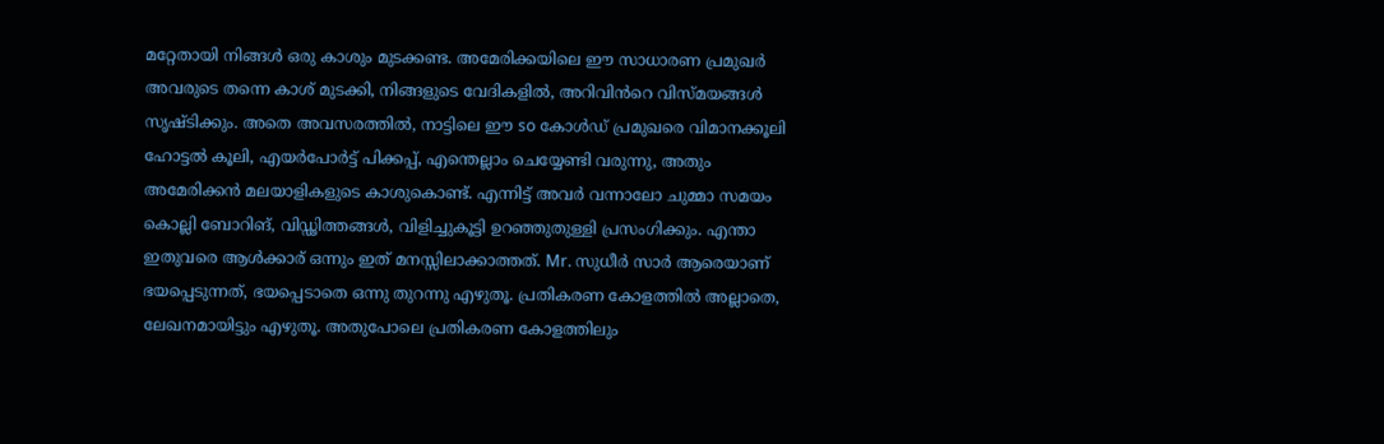മറ്റേതായി നിങ്ങൾ ഒരു കാശും മുടക്കണ്ട. അമേരിക്കയിലെ ഈ സാധാരണ പ്രമുഖർ അവരുടെ തന്നെ കാശ് മുടക്കി, നിങ്ങളുടെ വേദികളിൽ, അറിവിൻറെ വിസ്മയങ്ങൾ സൃഷ്ടിക്കും. അതെ അവസരത്തിൽ, നാട്ടിലെ ഈ so കോൾഡ് പ്രമുഖരെ വിമാനക്കൂലി ഹോട്ടൽ കൂലി, എയർപോർട്ട് പിക്കപ്പ്, എന്തെല്ലാം ചെയ്യേണ്ടി വരുന്നു, അതും അമേരിക്കൻ മലയാളികളുടെ കാശുകൊണ്ട്. എന്നിട്ട് അവർ വന്നാലോ ചുമ്മാ സമയം കൊല്ലി ബോറിങ്, വിഡ്ഢിത്തങ്ങൾ, വിളിച്ചുകൂട്ടി ഉറഞ്ഞുതുള്ളി പ്രസംഗിക്കും. എന്താ ഇതുവരെ ആൾക്കാര് ഒന്നും ഇത് മനസ്സിലാക്കാത്തത്. Mr. സുധീർ സാർ ആരെയാണ് ഭയപ്പെടുന്നത്, ഭയപ്പെടാതെ ഒന്നു തുറന്നു എഴുതൂ. പ്രതികരണ കോളത്തിൽ അല്ലാതെ, ലേഖനമായിട്ടും എഴുതൂ. അതുപോലെ പ്രതികരണ കോളത്തിലും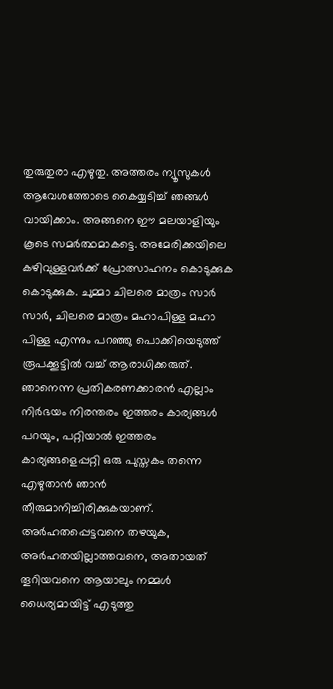തുരുതുരാ എഴുതു. അത്തരം ന്യൂസുകൾ ആവേശത്തോടെ കൈയ്യടിച്ച് ഞങ്ങൾ വായിക്കാം. അങ്ങനെ ഈ മലയാളിയും കൂടെ സമർത്ഥമാകട്ടെ. അമേരിക്കയിലെ കഴിവുള്ളവർക്ക് പ്രോത്സാഹനം കൊടുക്കുക കൊടുക്കുക. ചുമ്മാ ചിലരെ മാത്രം സാർ സാർ, ചിലരെ മാത്രം മഹാപിള്ള മഹാ പിള്ള എന്നും പറഞ്ഞു പൊക്കിയെടുത്ത് രൂപക്കൂട്ടിൽ വച്ച് ആരാധിക്കരുത്. ഞാനെന്ന പ്രതികരണക്കാരൻ എല്ലാം നിർഭയം നിരന്തരം ഇത്തരം കാര്യങ്ങൾ പറയും, പറ്റിയാൽ ഇത്തരം കാര്യങ്ങളെപ്പറ്റി ഒരു പുസ്തകം തന്നെ എഴുതാൻ ഞാൻ തീരുമാനിച്ചിരിക്കുകയാണ്. അർഹതപ്പെട്ടവനെ തഴയുക, അർഹതയില്ലാത്തവനെ, അതായത് തൂറിയവനെ ആയാലും നമ്മൾ ധൈര്യമായിട്ട് എടുത്തു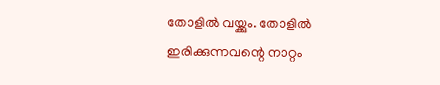തോളിൽ വയ്ക്കും. തോളിൽ ഇരിക്കുന്നവന്റെ നാറ്റം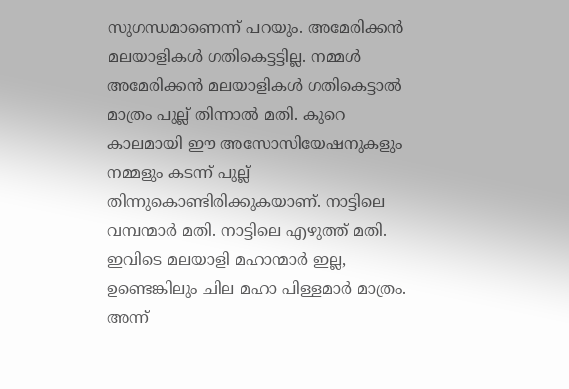സുഗന്ധമാണെന്ന് പറയും. അമേരിക്കൻ മലയാളികൾ ഗതികെട്ടട്ടില്ല. നമ്മൾ അമേരിക്കൻ മലയാളികൾ ഗതികെട്ടാൽ മാത്രം പുല്ല് തിന്നാൽ മതി. കുറെ കാലമായി ഈ അസോസിയേഷനുകളും നമ്മളും കടന്ന് പുല്ല് തിന്നുകൊണ്ടിരിക്കുകയാണ്. നാട്ടിലെ വമ്പന്മാർ മതി. നാട്ടിലെ എഴുത്ത് മതി. ഇവിടെ മലയാളി മഹാന്മാർ ഇല്ല, ഉണ്ടെങ്കിലും ചില മഹാ പിള്ളമാർ മാത്രം. അന്ന്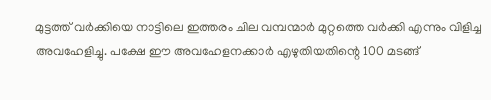മുട്ടത്ത് വർക്കിയെ നാട്ടിലെ ഇത്തരം ചില വമ്പന്മാർ മുറ്റത്തെ വർക്കി എന്നും വിളിച്ച അവഹേളിച്ചു. പക്ഷേ ഈ അവഹേളനക്കാർ എഴുതിയതിന്റെ 100 മടങ്ങ്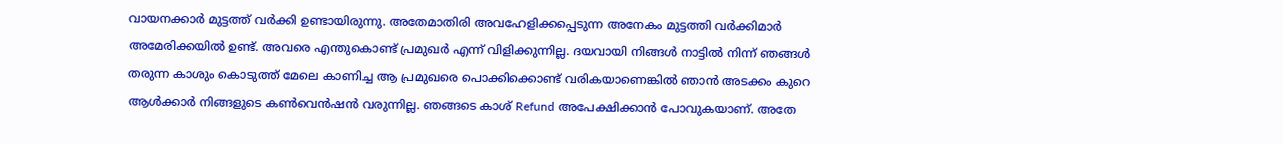വായനക്കാർ മുട്ടത്ത് വർക്കി ഉണ്ടായിരുന്നു. അതേമാതിരി അവഹേളിക്കപ്പെടുന്ന അനേകം മുട്ടത്തി വർക്കിമാർ അമേരിക്കയിൽ ഉണ്ട്. അവരെ എന്തുകൊണ്ട് പ്രമുഖർ എന്ന് വിളിക്കുന്നില്ല. ദയവായി നിങ്ങൾ നാട്ടിൽ നിന്ന് ഞങ്ങൾ തരുന്ന കാശും കൊടുത്ത് മേലെ കാണിച്ച ആ പ്രമുഖരെ പൊക്കിക്കൊണ്ട് വരികയാണെങ്കിൽ ഞാൻ അടക്കം കുറെ ആൾക്കാർ നിങ്ങളുടെ കൺവെൻഷൻ വരുന്നില്ല. ഞങ്ങടെ കാശ് Refund അപേക്ഷിക്കാൻ പോവുകയാണ്. അതേ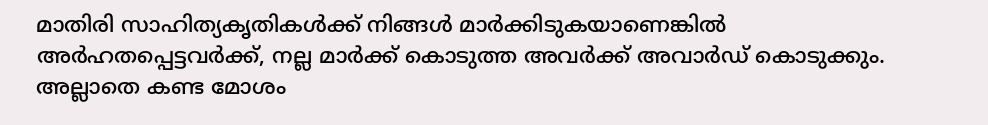മാതിരി സാഹിത്യകൃതികൾക്ക് നിങ്ങൾ മാർക്കിടുകയാണെങ്കിൽ അർഹതപ്പെട്ടവർക്ക്, നല്ല മാർക്ക് കൊടുത്ത അവർക്ക് അവാർഡ് കൊടുക്കും. അല്ലാതെ കണ്ട മോശം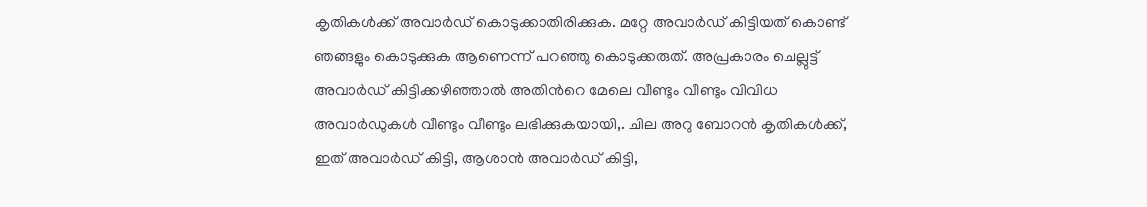കൃതികൾക്ക് അവാർഡ് കൊടുക്കാതിരിക്കുക. മറ്റേ അവാർഡ് കിട്ടിയത് കൊണ്ട് ഞങ്ങളും കൊടുക്കുക ആണെന്ന് പറഞ്ഞു കൊടുക്കരുത്. അപ്രകാരം ചെല്ലുട്ട് അവാർഡ് കിട്ടിക്കഴിഞ്ഞാൽ അതിൻറെ മേലെ വീണ്ടും വീണ്ടും വിവിധ അവാർഡുകൾ വീണ്ടും വീണ്ടും ലഭിക്കുകയായി,. ചില അറു ബോറൻ കൃതികൾക്ക്, ഇത് അവാർഡ് കിട്ടി, ആശാൻ അവാർഡ് കിട്ടി,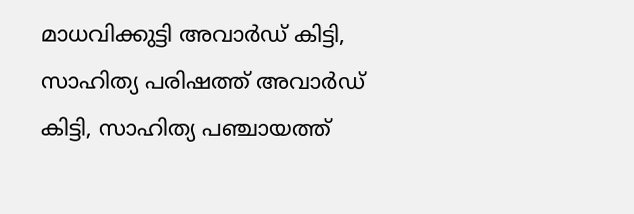മാധവിക്കുട്ടി അവാർഡ് കിട്ടി, സാഹിത്യ പരിഷത്ത് അവാർഡ് കിട്ടി, സാഹിത്യ പഞ്ചായത്ത്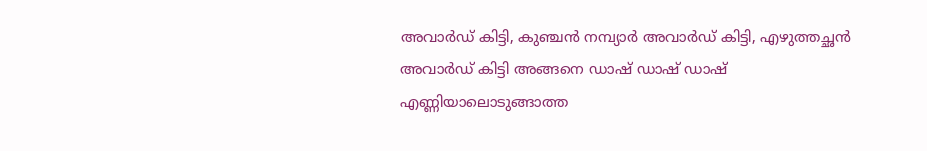അവാർഡ് കിട്ടി, കുഞ്ചൻ നമ്പ്യാർ അവാർഡ് കിട്ടി, എഴുത്തച്ഛൻ അവാർഡ് കിട്ടി അങ്ങനെ ഡാഷ് ഡാഷ് ഡാഷ് എണ്ണിയാലൊടുങ്ങാത്ത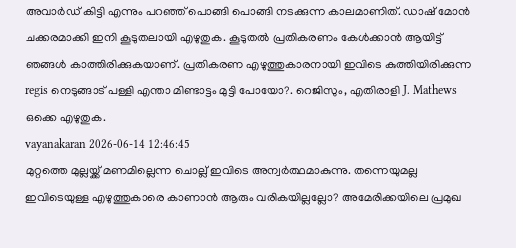അവാർഡ് കിട്ടി എന്നും പറഞ്ഞ് പൊങ്ങി പൊങ്ങി നടക്കുന്ന കാലമാണിത്. ഡാഷ് മോൻ ചക്കരമാക്കി ഇനി കൂടുതലായി എഴുതുക. കൂടുതൽ പ്രതികരണം കേൾക്കാൻ ആയിട്ട് ഞങ്ങൾ കാത്തിരിക്കുകയാണ്. പ്രതികരണ എഴുത്തുകാരനായി ഇവിടെ കുത്തിയിരിക്കുന്ന regis നെടുങ്ങാട് പള്ളി എന്താ മിണ്ടാട്ടം മുട്ടി പോയോ?. റെജിസും, എതിരാളി J. Mathews ഒക്കെ എഴുതുക.
vayanakaran 2026-06-14 12:46:45
മുറ്റത്തെ മുല്ലയ്ക്ക് മണമില്ലെന്ന ചൊല്ല് ഇവിടെ അന്വർത്ഥമാകുന്നു. തന്നെയുമല്ല ഇവിടെയുള്ള എഴുത്തുകാരെ കാണാൻ ആരും വരികയില്ലല്ലോ? അമേരിക്കയിലെ പ്രമുഖ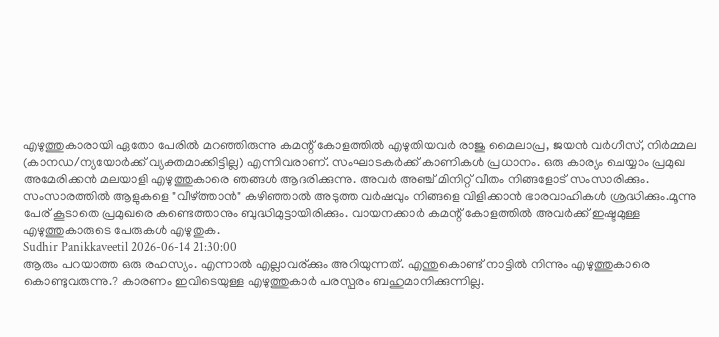എഴുത്തുകാരായി ഏതോ പേരിൽ മറഞ്ഞിരുന്നു കമന്റ് കോളത്തിൽ എഴുതിയവർ രാജു മൈലാപ്ര, ജയൻ വർഗീസ്, നിർമ്മല (കാനഡ/ന്യയോർക്ക് വ്യക്തമാക്കിട്ടില്ല) എന്നിവരാണ്. സംഘാടകർക്ക് കാണികൾ പ്രധാനം. ഒരു കാര്യം ചെയ്യാം പ്രമുഖ അമേരിക്കൻ മലയാളി എഴുത്തുകാരെ ഞങ്ങൾ ആദരിക്കുന്നു. അവർ അഞ്ച് മിനിറ്റ് വീതം നിങ്ങളോട് സംസാരിക്കും. സംസാരത്തിൽ ആളുകളെ "വീഴ്ത്താൻ" കഴിഞ്ഞാൽ അടുത്ത വർഷവും നിങ്ങളെ വിളിക്കാൻ ഭാരവാഹികൾ ശ്രദ്ധിക്കും.മൂന്നു പേര് കൂടാതെ പ്രമുഖരെ കണ്ടെത്താനും ബുദ്ധിമുട്ടായിരിക്കും. വായനക്കാർ കമന്റ് കോളത്തിൽ അവർക്ക് ഇഷ്ടമുള്ള എഴുത്തുകാരുടെ പേരുകൾ എഴുതുക.
Sudhir Panikkaveetil 2026-06-14 21:30:00
ആരും പറയാത്ത ഒരു രഹസ്യം. എന്നാൽ എല്ലാവര്ക്കും അറിയുന്നത്. എന്തുകൊണ്ട് നാട്ടിൽ നിന്നും എഴുത്തുകാരെ കൊണ്ടുവരുന്നു.? കാരണം ഇവിടെയുള്ള എഴുത്തുകാർ പരസ്പരം ബഹുമാനിക്കുന്നില്ല.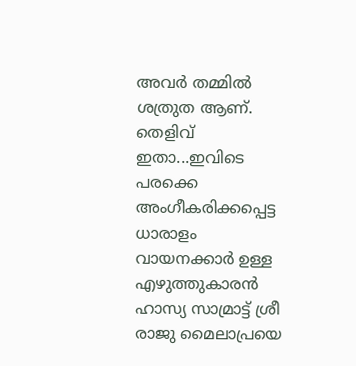അവർ തമ്മിൽ ശത്രുത ആണ്. തെളിവ് ഇതാ...ഇവിടെ പരക്കെ അംഗീകരിക്കപ്പെട്ട ധാരാളം വായനക്കാർ ഉള്ള എഴുത്തുകാരൻ ഹാസ്യ സാമ്രാട്ട് ശ്രീ രാജു മൈലാപ്രയെ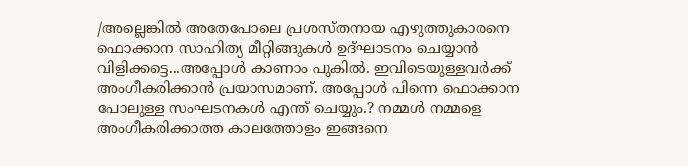/അല്ലെങ്കിൽ അതേപോലെ പ്രശസ്തനായ എഴുത്തുകാരനെ ഫൊക്കാന സാഹിത്യ മീറ്റിങ്ങുകൾ ഉദ്ഘാടനം ചെയ്യാൻ വിളിക്കട്ടെ...അപ്പോൾ കാണാം പുകിൽ. ഇവിടെയുള്ളവർക്ക് അംഗീകരിക്കാൻ പ്രയാസമാണ്. അപ്പോൾ പിന്നെ ഫൊക്കാന പോലുള്ള സംഘടനകൾ എന്ത് ചെയ്യും.? നമ്മൾ നമ്മളെ അംഗീകരിക്കാത്ത കാലത്തോളം ഇങ്ങനെ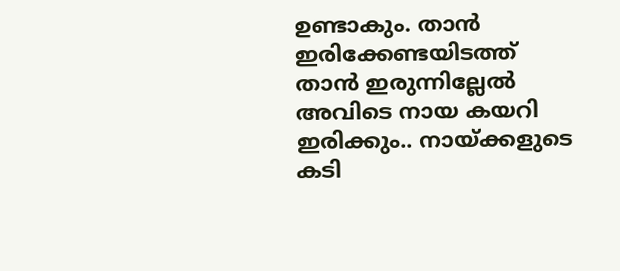ഉണ്ടാകും. താൻ ഇരിക്കേണ്ടയിടത്ത് താൻ ഇരുന്നില്ലേൽ അവിടെ നായ കയറി ഇരിക്കും.. നായ്ക്കളുടെ കടി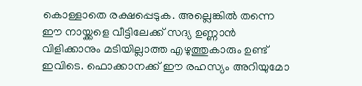കൊള്ളാതെ രക്ഷപ്പെടുക. അല്ലെങ്കിൽ തന്നെ ഈ നായ്ക്കളെ വീട്ടിലേക്ക് സദ്യ ഉണ്ണാൻ വിളിക്കാനും മടിയില്ലാത്ത എഴുത്തുകാരും ഉണ്ട് ഇവിടെ. ഫൊക്കാനക്ക് ഈ രഹസ്യം അറിയുമോ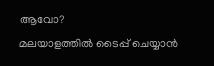ആവോ?
മലയാളത്തില്‍ ടൈപ്പ് ചെയ്യാന്‍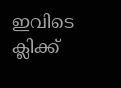ഇവിടെ ക്ലിക്ക്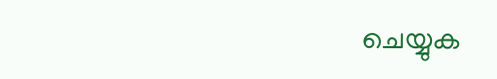ചെയ്യുക